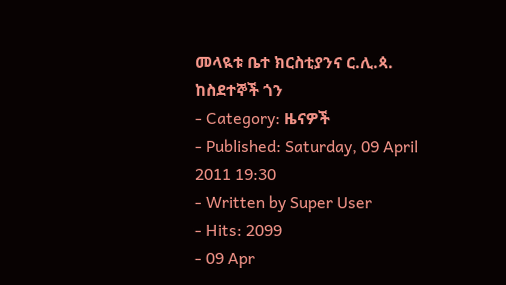መላዪቱ ቤተ ክርስቲያንና ር.ሊ.ጳ. ከስደተኞች ጎን
- Category: ዜናዎች
- Published: Saturday, 09 April 2011 19:30
- Written by Super User
- Hits: 2099
- 09 Apr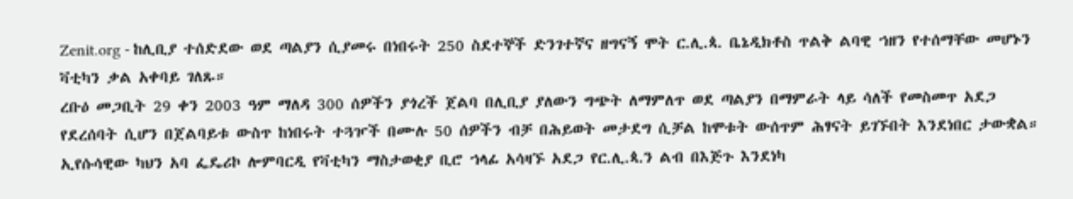Zenit.org - ከሊቢያ ተሰድደው ወደ ጣልያን ሲያመሩ በነበሩት 250 ስደተኞች ድንገተኛና ዘግናኝ ሞት ር.ሊ.ጳ. ቤኔዲክቶስ ጥልቅ ልባዊ ኀዘን የተሰማቸው መሆኑን ቫቲካን ቃል አቀባይ ገለጹ።
ረቡዕ መጋቢት 29 ቀን 2003 ዓም ማለዳ 300 ሰዎችን ያጎረች ጀልባ በሊቢያ ያለውን ግጭት ለማምለጥ ወደ ጣልያን በማምራት ላይ ሳለች የመስመጥ አደጋ የደረሰባት ሲሆን በጀልባይቱ ውስጥ ከነበሩት ተጓዦች በሙሉ 50 ሰዎችን ብቻ በሕይወት መታደግ ሲቻል ከሞቱት ውሰጥም ሕፃናት ይገኙበት እንደነበር ታውቋል።
ኢየሱሳዊው ካህን አባ ፌዴሪኮ ሎምባርዲ የቫቲካን ማስታወቂያ ቢሮ ኀላፊ አሳዛኙ አደጋ የር.ሊ.ጳ.ን ልብ በእጅጉ እንደነካ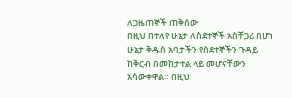ለጋዜጠኞች ጠቅሰው
በዚህ በተለየ ሁኔታ ለስደተኞች አስቸጋሪ በሆነ ሁኔታ ቅዱስ አባታችን የስደተኞችን ጉዳይ ከቅርብ በመከታተል ላይ መሆናቸውን አሳውቀዋል። በዚህ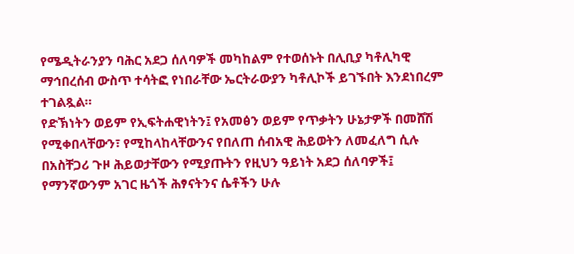የሜዲትራንያን ባሕር አደጋ ሰለባዎች መካከልም የተወሰኑት በሊቢያ ካቶሊካዊ ማኅበረሰብ ውስጥ ተሳትፎ የነበራቸው ኤርትራውያን ካቶሊኮች ይገኙበት እንደነበረም ተገልጿል።
የድኽነትን ወይም የኢፍትሐዊነትን፤ የአመፅን ወይም የጥቃትን ሁኔታዎች በመሸሽ የሚቀበላቸውን፣ የሚከላከላቸውንና የበለጠ ሰብአዊ ሕይወትን ለመፈለግ ሲሉ በአስቸጋሪ ጉዞ ሕይወታቸውን የሚያጡትን የዚህን ዓይነት አደጋ ሰለባዎች፤ የማንኛውንም አገር ዜጎች ሕፃናትንና ሴቶችን ሁሉ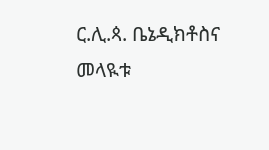ር.ሊ.ጳ. ቤኔዲክቶስና መላዪቱ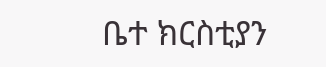ቤተ ክርስቲያን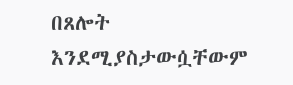በጸሎት እንደሚያስታውሷቸውም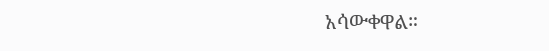አሳውቀዋል።